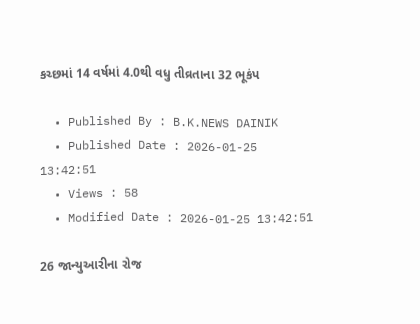કચ્છમાં 14 વર્ષમાં 4.0થી વધુ તીવ્રતાના 32 ભૂકંપ

  • Published By : B.K.NEWS DAINIK
  • Published Date : 2026-01-25 13:42:51
  • Views : 58
  • Modified Date : 2026-01-25 13:42:51

26 જાન્યુઆરીના રોજ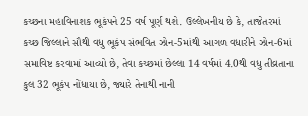કચ્છના મહાવિનાશક ભૂકંપને 25 વર્ષ પૂર્ણ થશે. ઉલ્લેખનીય છે કે, તાજેતરમાં કચ્છ જિલ્લાને સૌથી વધુ ભૂકંપ સંભવિત ઝોન-5માંથી આગળ વધારીને ઝોન-6માં સમાવિષ્ટ કરવામાં આવ્યો છે, તેવા કચ્છમાં છેલ્લા 14 વર્ષમાં 4.0થી વધુ તીવ્રતાના કુલ 32 ભૂકંપ નોંધાયા છે, જ્યારે તેનાથી નાની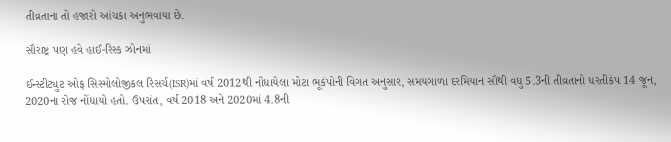તીવ્રતાના તો હજારો આંચકા અનુભવાયા છે.

સૌરાષ્ટ્ર પણ હવે હાઈ-રિસ્ક ઝોનમાં

ઈન્સ્ટીટ્યુટ ઓફ સિસ્મોલોજીકલ રિસર્ચ(ISR)માં વર્ષ 2012થી નોંધાયેલા મોટા ભૂકંપોની વિગત અનુસાર, સમયગાળા દરમિયાન સૌથી વધુ 5.3ની તીવ્રતાનો ધરતીકંપ 14 જૂન, 2020ના રોજ નોંધાયો હતો. ઉપરાંત, વર્ષ 2018 અને 2020માં 4.8ની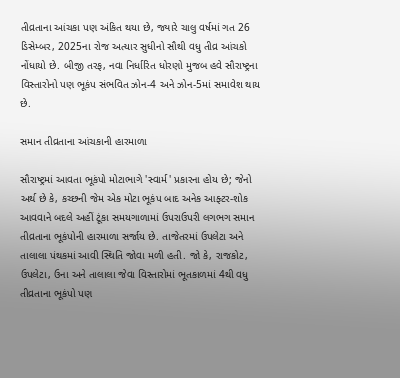તીવ્રતાના આંચકા પણ અંકિત થયા છે, જ્યારે ચાલુ વર્ષમાં ગત 26 ડિસેમ્બર, 2025ના રોજ અત્યાર સુધીનો સૌથી વધુ તીવ્ર આંચકો નોંધાયો છે. બીજી તરફ, નવા નિર્ધારિત ધોરણો મુજબ હવે સૌરાષ્ટ્રના વિસ્તારોનો પણ ભૂકંપ સંભવિત ઝોન-4 અને ઝોન-5માં સમાવેશ થાય છે.

સમાન તીવ્રતાના આંચકાની હારમાળા

સૌરાષ્ટ્રમાં આવતા ભૂકંપો મોટાભાગે 'સ્વાર્મ' પ્રકારના હોય છે; જેનો અર્થ છે કે, કચ્છની જેમ એક મોટા ભૂકંપ બાદ અનેક આફ્ટર-શોક આવવાને બદલે અહીં ટૂંકા સમયગાળામાં ઉપરાઉપરી લગભગ સમાન તીવ્રતાના ભૂકંપોની હારમાળા સર્જાય છે. તાજેતરમાં ઉપલેટા અને તાલાલા પંથકમાં આવી સ્થિતિ જોવા મળી હતી. જો કે, રાજકોટ, ઉપલેટા, ઉના અને તાલાલા જેવા વિસ્તારોમાં ભૂતકાળમાં 4થી વધુ તીવ્રતાના ભૂકંપો પણ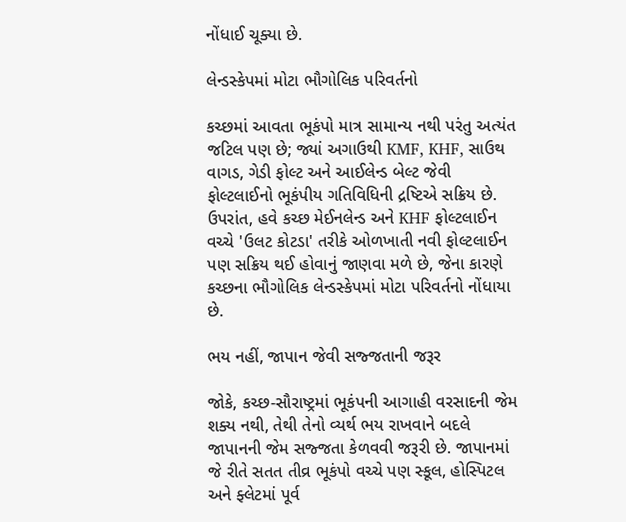નોંધાઈ ચૂક્યા છે.

લેન્ડસ્કેપમાં મોટા ભૌગોલિક પરિવર્તનો

કચ્છમાં આવતા ભૂકંપો માત્ર સામાન્ય નથી પરંતુ અત્યંત જટિલ પણ છે; જ્યાં અગાઉથી KMF, KHF, સાઉથ વાગડ, ગેડી ફોલ્ટ અને આઈલેન્ડ બેલ્ટ જેવી ફોલ્ટલાઈનો ભૂકંપીય ગતિવિધિની દ્રષ્ટિએ સક્રિય છે. ઉપરાંત, હવે કચ્છ મેઈનલેન્ડ અને KHF ફોલ્ટલાઈન વચ્ચે 'ઉલટ કોટડા' તરીકે ઓળખાતી નવી ફોલ્ટલાઈન પણ સક્રિય થઈ હોવાનું જાણવા મળે છે, જેના કારણે કચ્છના ભૌગોલિક લેન્ડસ્કેપમાં મોટા પરિવર્તનો નોંધાયા છે.

ભય નહીં, જાપાન જેવી સજ્જતાની જરૂર

જોકે, કચ્છ-સૌરાષ્ટ્રમાં ભૂકંપની આગાહી વરસાદની જેમ શક્ય નથી, તેથી તેનો વ્યર્થ ભય રાખવાને બદલે જાપાનની જેમ સજ્જતા કેળવવી જરૂરી છે. જાપાનમાં જે રીતે સતત તીવ્ર ભૂકંપો વચ્ચે પણ સ્કૂલ, હોસ્પિટલ અને ફ્લેટમાં પૂર્વ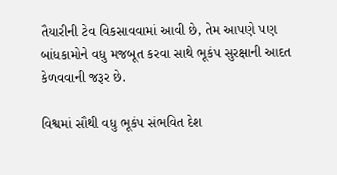તૈયારીની ટેવ વિકસાવવામાં આવી છે, તેમ આપણે પણ બાંધકામોને વધુ મજબૂત કરવા સાથે ભૂકંપ સુરક્ષાની આદત કેળવવાની જરૂર છે.

વિશ્વમાં સૌથી વધુ ભૂકંપ સંભવિત દેશ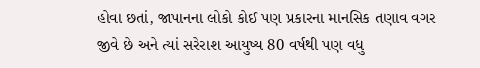હોવા છતાં, જાપાનના લોકો કોઈ પણ પ્રકારના માનસિક તણાવ વગર જીવે છે અને ત્યાં સરેરાશ આયુષ્ય 80 વર્ષથી પણ વધુ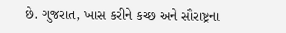છે. ગુજરાત, ખાસ કરીને કચ્છ અને સૌરાષ્ટ્રના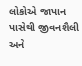લોકોએ જાપાન પાસેથી જીવનશૈલી અને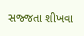સજ્જતા શીખવા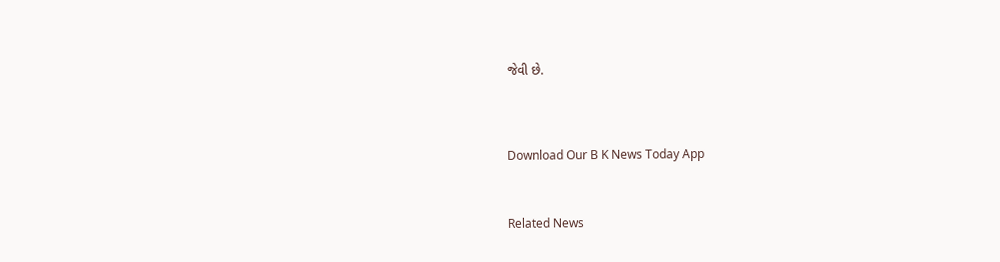જેવી છે.




Download Our B K News Today App



Related News